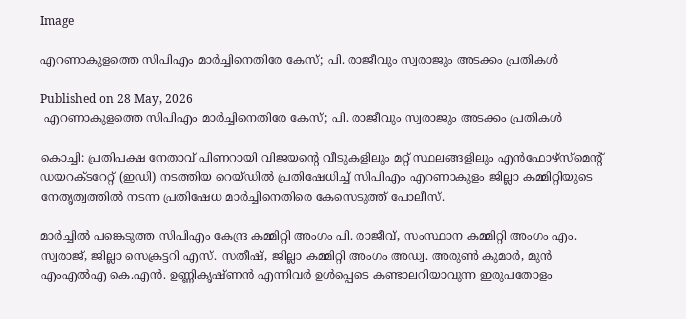Image

എറണാകുളത്തെ സിപിഎം മാര്‍ച്ചിനെതിരേ കേസ്; പി. രാജീവും സ്വരാജും അടക്കം പ്രതികള്‍

Published on 28 May, 2026
 എറണാകുളത്തെ സിപിഎം മാര്‍ച്ചിനെതിരേ കേസ്; പി. രാജീവും സ്വരാജും അടക്കം പ്രതികള്‍

കൊച്ചി: പ്രതിപക്ഷ നേതാവ് പിണറായി വിജയന്റെ വീടുകളിലും മറ്റ് സ്ഥലങ്ങളിലും എന്‍ഫോഴ്‌സ്‌മെന്റ് ഡയറക്ടറേറ്റ് (ഇഡി) നടത്തിയ റെയ്ഡില്‍ പ്രതിഷേധിച്ച് സിപിഎം എറണാകുളം ജില്ലാ കമ്മിറ്റിയുടെ നേതൃത്വത്തില്‍ നടന്ന പ്രതിഷേധ മാര്‍ച്ചിനെതിരെ കേസെടുത്ത് പോലീസ്.

മാര്‍ച്ചില്‍ പങ്കെടുത്ത സിപിഎം കേന്ദ്ര കമ്മിറ്റി അംഗം പി. രാജീവ്, സംസ്ഥാന കമ്മിറ്റി അംഗം എം. സ്വരാജ്, ജില്ലാ സെക്രട്ടറി എസ്. സതീഷ്, ജില്ലാ കമ്മിറ്റി അംഗം അഡ്വ. അരുണ്‍ കുമാര്‍, മുന്‍ എംഎല്‍എ കെ.എന്‍. ഉണ്ണികൃഷ്ണന്‍ എന്നിവര്‍ ഉള്‍പ്പെടെ കണ്ടാലറിയാവുന്ന ഇരുപതോളം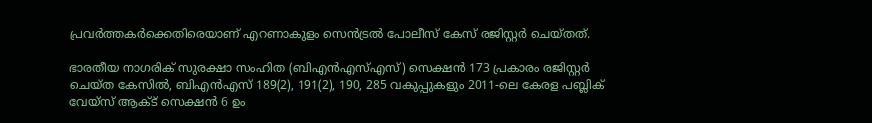പ്രവര്‍ത്തകര്‍ക്കെതിരെയാണ് എറണാകുളം സെന്‍ട്രല്‍ പോലീസ് കേസ് രജിസ്റ്റര്‍ ചെയ്തത്.

ഭാരതീയ നാഗരിക് സുരക്ഷാ സംഹിത (ബിഎന്‍എസ്എസ്) സെക്ഷന്‍ 173 പ്രകാരം രജിസ്റ്റര്‍ ചെയ്ത കേസില്‍, ബിഎന്‍എസ് 189(2), 191(2), 190, 285 വകുപ്പുകളും 2011-ലെ കേരള പബ്ലിക് വേയ്സ് ആക്ട് സെക്ഷന്‍ 6 ഉം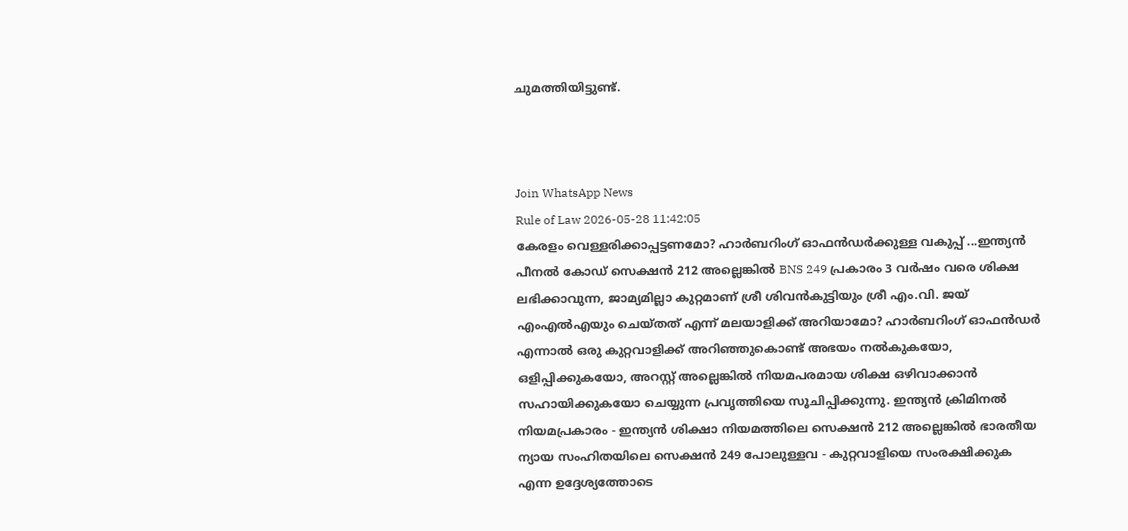ചുമത്തിയിട്ടുണ്ട്.



Join WhatsApp News
Rule of Law 2026-05-28 11:42:05
കേരളം വെള്ളരിക്കാപ്പട്ടണമോ? ഹാർബറിംഗ് ഓഫൻഡർക്കുള്ള വകുപ്പ് ...ഇന്ത്യൻ പീനൽ കോഡ് സെക്ഷൻ 212 അല്ലെങ്കിൽ BNS 249 പ്രകാരം 3 വർഷം വരെ ശിക്ഷ ലഭിക്കാവുന്ന, ജാമ്യമില്ലാ കുറ്റമാണ് ശ്രീ ശിവൻകുട്ടിയും ശ്രീ എം.വി. ജയ് എംഎൽഎയും ചെയ്തത് എന്ന് മലയാളിക്ക് അറിയാമോ? ഹാർബറിംഗ് ഓഫൻഡർ എന്നാൽ ഒരു കുറ്റവാളിക്ക് അറിഞ്ഞുകൊണ്ട് അഭയം നൽകുകയോ, ഒളിപ്പിക്കുകയോ, അറസ്റ്റ് അല്ലെങ്കിൽ നിയമപരമായ ശിക്ഷ ഒഴിവാക്കാൻ സഹായിക്കുകയോ ചെയ്യുന്ന പ്രവൃത്തിയെ സൂചിപ്പിക്കുന്നു. ഇന്ത്യൻ ക്രിമിനൽ നിയമപ്രകാരം - ഇന്ത്യൻ ശിക്ഷാ നിയമത്തിലെ സെക്ഷൻ 212 അല്ലെങ്കിൽ ഭാരതീയ ന്യായ സംഹിതയിലെ സെക്ഷൻ 249 പോലുള്ളവ - കുറ്റവാളിയെ സംരക്ഷിക്കുക എന്ന ഉദ്ദേശ്യത്തോടെ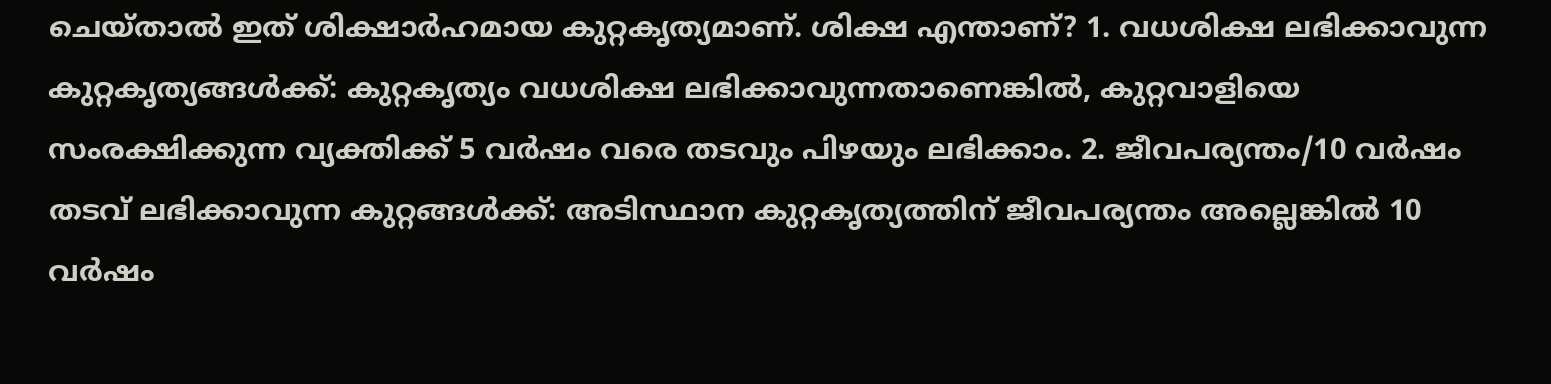ചെയ്താൽ ഇത് ശിക്ഷാർഹമായ കുറ്റകൃത്യമാണ്. ശിക്ഷ എന്താണ്? 1. വധശിക്ഷ ലഭിക്കാവുന്ന കുറ്റകൃത്യങ്ങൾക്ക്: കുറ്റകൃത്യം വധശിക്ഷ ലഭിക്കാവുന്നതാണെങ്കിൽ, കുറ്റവാളിയെ സംരക്ഷിക്കുന്ന വ്യക്തിക്ക് 5 വർഷം വരെ തടവും പിഴയും ലഭിക്കാം. 2. ജീവപര്യന്തം/10 വർഷം തടവ് ലഭിക്കാവുന്ന കുറ്റങ്ങൾക്ക്: അടിസ്ഥാന കുറ്റകൃത്യത്തിന് ജീവപര്യന്തം അല്ലെങ്കിൽ 10 വർഷം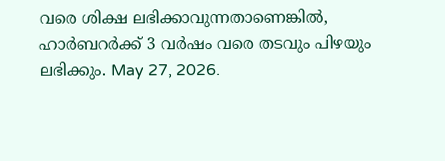വരെ ശിക്ഷ ലഭിക്കാവുന്നതാണെങ്കിൽ, ഹാർബറർക്ക് 3 വർഷം വരെ തടവും പിഴയും ലഭിക്കും. May 27, 2026.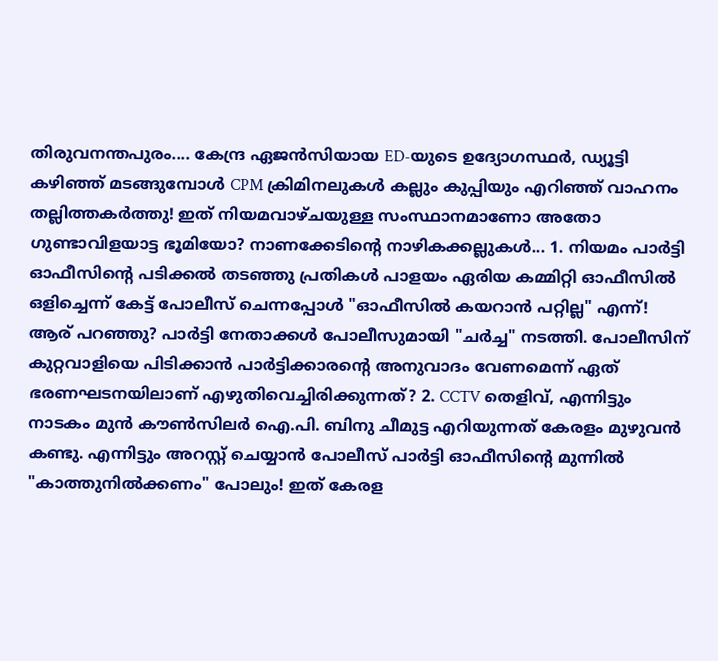തിരുവനന്തപുരം.... കേന്ദ്ര ഏജൻസിയായ ED-യുടെ ഉദ്യോഗസ്ഥർ, ഡ്യൂട്ടി കഴിഞ്ഞ് മടങ്ങുമ്പോൾ CPM ക്രിമിനലുകൾ കല്ലും കുപ്പിയും എറിഞ്ഞ് വാഹനം തല്ലിത്തകർത്തു! ഇത് നിയമവാഴ്ചയുള്ള സംസ്ഥാനമാണോ അതോ ഗുണ്ടാവിളയാട്ട ഭൂമിയോ? നാണക്കേടിന്റെ നാഴികക്കല്ലുകൾ... 1. നിയമം പാർട്ടി ഓഫീസിന്റെ പടിക്കൽ തടഞ്ഞു പ്രതികൾ പാളയം ഏരിയ കമ്മിറ്റി ഓഫീസിൽ ഒളിച്ചെന്ന് കേട്ട് പോലീസ് ചെന്നപ്പോൾ "ഓഫീസിൽ കയറാൻ പറ്റില്ല" എന്ന്! ആര് പറഞ്ഞു? പാർട്ടി നേതാക്കൾ പോലീസുമായി "ചർച്ച" നടത്തി. പോലീസിന് കുറ്റവാളിയെ പിടിക്കാൻ പാർട്ടിക്കാരന്റെ അനുവാദം വേണമെന്ന് ഏത് ഭരണഘടനയിലാണ് എഴുതിവെച്ചിരിക്കുന്നത്? 2. CCTV തെളിവ്, എന്നിട്ടും നാടകം മുൻ കൗൺസിലർ ഐ.പി. ബിനു ചീമുട്ട എറിയുന്നത് കേരളം മുഴുവൻ കണ്ടു. എന്നിട്ടും അറസ്റ്റ് ചെയ്യാൻ പോലീസ് പാർട്ടി ഓഫീസിന്റെ മുന്നിൽ "കാത്തുനിൽക്കണം" പോലും! ഇത് കേരള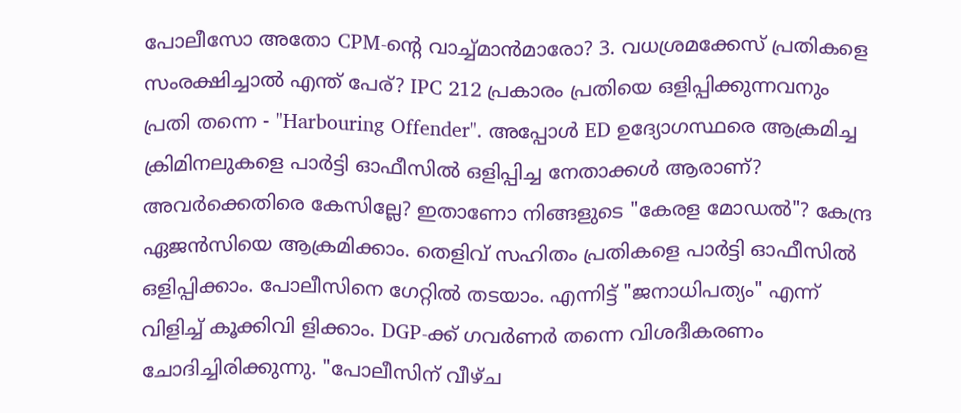പോലീസോ അതോ CPM-ന്റെ വാച്ച്മാൻമാരോ? 3. വധശ്രമക്കേസ് പ്രതികളെ സംരക്ഷിച്ചാൽ എന്ത് പേര്? IPC 212 പ്രകാരം പ്രതിയെ ഒളിപ്പിക്കുന്നവനും പ്രതി തന്നെ - "Harbouring Offender". അപ്പോൾ ED ഉദ്യോഗസ്ഥരെ ആക്രമിച്ച ക്രിമിനലുകളെ പാർട്ടി ഓഫീസിൽ ഒളിപ്പിച്ച നേതാക്കൾ ആരാണ്? അവർക്കെതിരെ കേസില്ലേ? ഇതാണോ നിങ്ങളുടെ "കേരള മോഡൽ"? കേന്ദ്ര ഏജൻസിയെ ആക്രമിക്കാം. തെളിവ് സഹിതം പ്രതികളെ പാർട്ടി ഓഫീസിൽ ഒളിപ്പിക്കാം. പോലീസിനെ ഗേറ്റിൽ തടയാം. എന്നിട്ട് "ജനാധിപത്യം" എന്ന് വിളിച്ച് കൂക്കിവി ളിക്കാം. DGP-ക്ക് ഗവർണർ തന്നെ വിശദീകരണം ചോദിച്ചിരിക്കുന്നു. "പോലീസിന് വീഴ്ച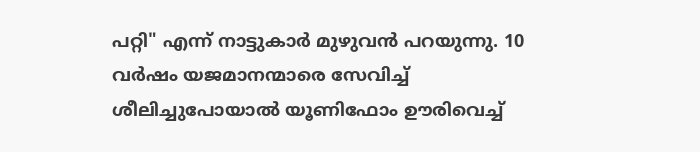പറ്റി" എന്ന് നാട്ടുകാർ മുഴുവൻ പറയുന്നു. 10 വർഷം യജമാനന്മാരെ സേവിച്ച് ശീലിച്ചുപോയാൽ യൂണിഫോം ഊരിവെച്ച്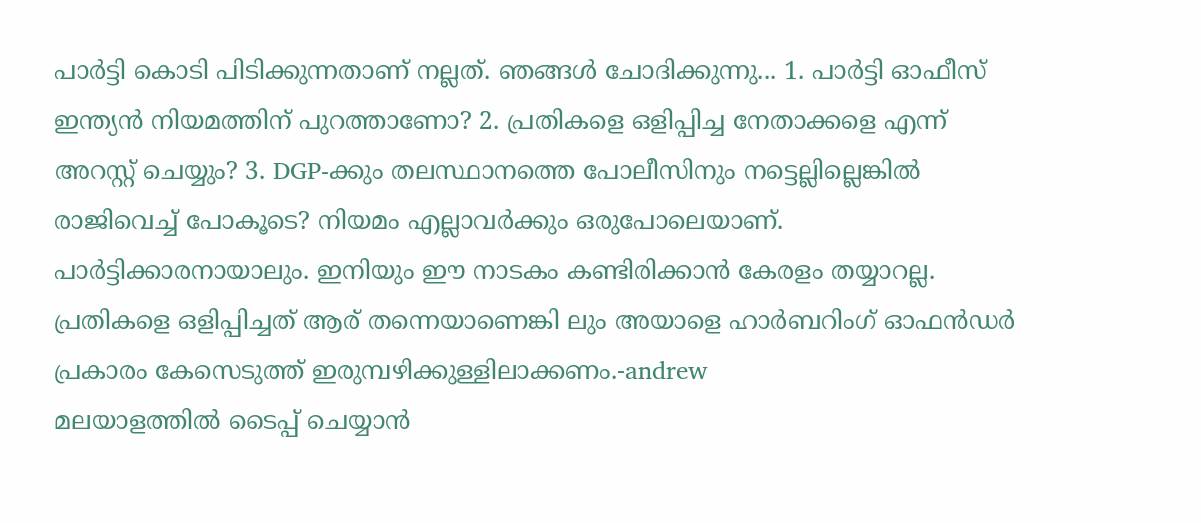പാർട്ടി കൊടി പിടിക്കുന്നതാണ് നല്ലത്. ഞങ്ങൾ ചോദിക്കുന്നു... 1. പാർട്ടി ഓഫീസ് ഇന്ത്യൻ നിയമത്തിന് പുറത്താണോ? 2. പ്രതികളെ ഒളിപ്പിച്ച നേതാക്കളെ എന്ന് അറസ്റ്റ് ചെയ്യും? 3. DGP-ക്കും തലസ്ഥാനത്തെ പോലീസിനും നട്ടെല്ലില്ലെങ്കിൽ രാജിവെച്ച് പോകൂടെ? നിയമം എല്ലാവർക്കും ഒരുപോലെയാണ്. പാർട്ടിക്കാരനായാലും. ഇനിയും ഈ നാടകം കണ്ടിരിക്കാൻ കേരളം തയ്യാറല്ല. പ്രതികളെ ഒളിപ്പിച്ചത് ആര് തന്നെയാണെങ്കി ലും അയാളെ ഹാർബറിംഗ് ഓഫൻഡർ പ്രകാരം കേസെടുത്ത് ഇരുമ്പഴിക്കുള്ളിലാക്കണം.-andrew
മലയാളത്തില്‍ ടൈപ്പ് ചെയ്യാന്‍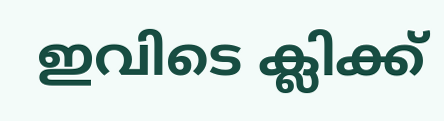ഇവിടെ ക്ലിക്ക്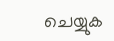ചെയ്യുക